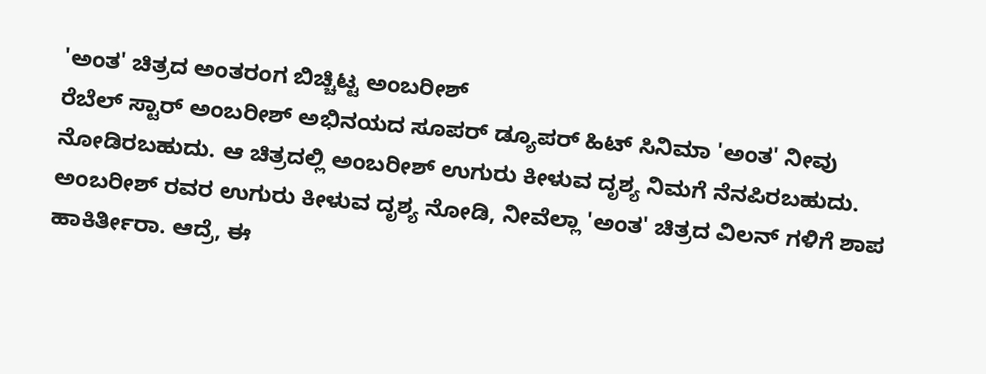'ಅಂತ' ಚಿತ್ರದ ಅಂತರಂಗ ಬಿಚ್ಚಿಟ್ಟ ಅಂಬರೀಶ್
ರೆಬೆಲ್ ಸ್ಟಾರ್ ಅಂಬರೀಶ್ ಅಭಿನಯದ ಸೂಪರ್ ಡ್ಯೂಪರ್ ಹಿಟ್ ಸಿನಿಮಾ 'ಅಂತ' ನೀವು ನೋಡಿರಬಹುದು. ಆ ಚಿತ್ರದಲ್ಲಿ ಅಂಬರೀಶ್ ಉಗುರು ಕೀಳುವ ದೃಶ್ಯ ನಿಮಗೆ ನೆನಪಿರಬಹುದು.
ಅಂಬರೀಶ್ ರವರ ಉಗುರು ಕೀಳುವ ದೃಶ್ಯ ನೋಡಿ, ನೀವೆಲ್ಲಾ 'ಅಂತ' ಚಿತ್ರದ ವಿಲನ್ ಗಳಿಗೆ ಶಾಪ ಹಾಕಿರ್ತೀರಾ. ಆದ್ರೆ, ಈ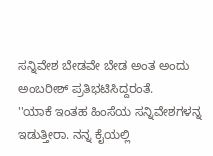ಸನ್ನಿವೇಶ ಬೇಡವೇ ಬೇಡ ಅಂತ ಅಂದು ಅಂಬರೀಶ್ ಪ್ರತಿಭಟಿಸಿದ್ದರಂತೆ.
''ಯಾಕೆ ಇಂತಹ ಹಿಂಸೆಯ ಸನ್ನಿವೇಶಗಳನ್ನ ಇಡುತ್ತೀರಾ. ನನ್ನ ಕೈಯಲ್ಲಿ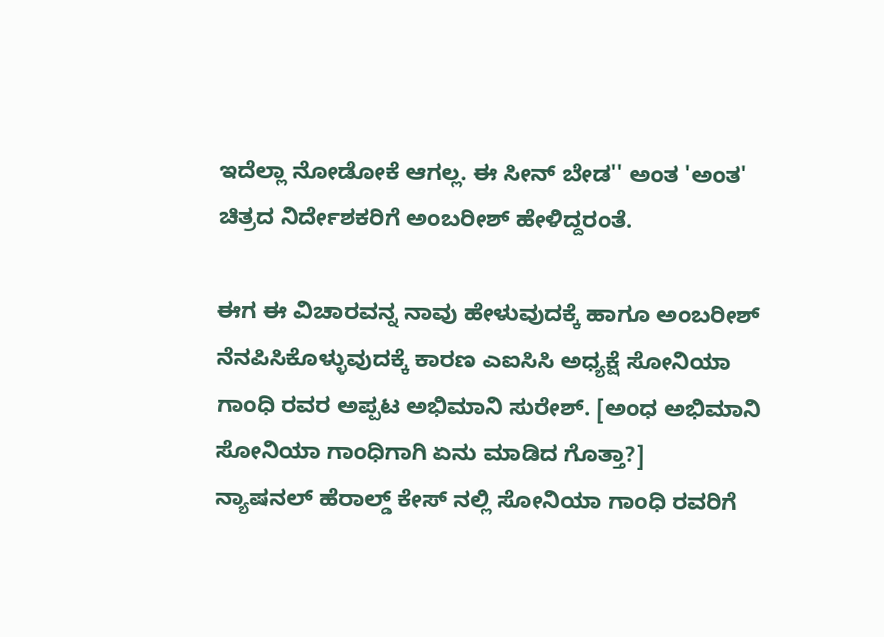ಇದೆಲ್ಲಾ ನೋಡೋಕೆ ಆಗಲ್ಲ. ಈ ಸೀನ್ ಬೇಡ'' ಅಂತ 'ಅಂತ' ಚಿತ್ರದ ನಿರ್ದೇಶಕರಿಗೆ ಅಂಬರೀಶ್ ಹೇಳಿದ್ದರಂತೆ.

ಈಗ ಈ ವಿಚಾರವನ್ನ ನಾವು ಹೇಳುವುದಕ್ಕೆ ಹಾಗೂ ಅಂಬರೀಶ್ ನೆನಪಿಸಿಕೊಳ್ಳುವುದಕ್ಕೆ ಕಾರಣ ಎಐಸಿಸಿ ಅಧ್ಯಕ್ಷೆ ಸೋನಿಯಾ ಗಾಂಧಿ ರವರ ಅಪ್ಪಟ ಅಭಿಮಾನಿ ಸುರೇಶ್. [ಅಂಧ ಅಭಿಮಾನಿ ಸೋನಿಯಾ ಗಾಂಧಿಗಾಗಿ ಏನು ಮಾಡಿದ ಗೊತ್ತಾ?]
ನ್ಯಾಷನಲ್ ಹೆರಾಲ್ಡ್ ಕೇಸ್ ನಲ್ಲಿ ಸೋನಿಯಾ ಗಾಂಧಿ ರವರಿಗೆ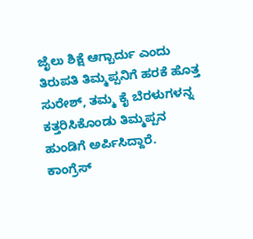ಜೈಲು ಶಿಕ್ಷೆ ಆಗ್ಬಾರ್ದು ಎಂದು ತಿರುಪತಿ ತಿಮ್ಮಪ್ಪನಿಗೆ ಹರಕೆ ಹೊತ್ತ ಸುರೇಶ್, ತಮ್ಮ ಕೈ ಬೆರಳುಗಳನ್ನ ಕತ್ತರಿಸಿಕೊಂಡು ತಿಮ್ಮಪ್ಪನ ಹುಂಡಿಗೆ ಅರ್ಪಿಸಿದ್ದಾರೆ.
ಕಾಂಗ್ರೆಸ್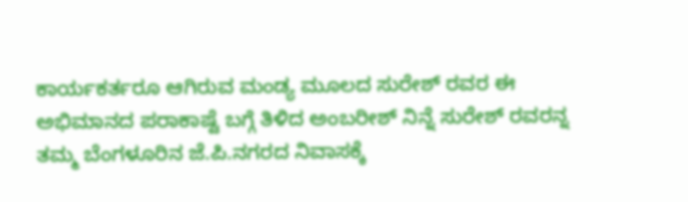ಕಾರ್ಯಕರ್ತರೂ ಆಗಿರುವ ಮಂಡ್ಯ ಮೂಲದ ಸುರೇಶ್ ರವರ ಈ ಅಭಿಮಾನದ ಪರಾಕಾಷ್ಟೆ ಬಗ್ಗೆ ತಿಳಿದ ಅಂಬರೀಶ್ ನಿನ್ನೆ ಸುರೇಶ್ ರವರನ್ನ ತಮ್ಮ ಬೆಂಗಳೂರಿನ ಜೆ.ಪಿ.ನಗರದ ನಿವಾಸಕ್ಕೆ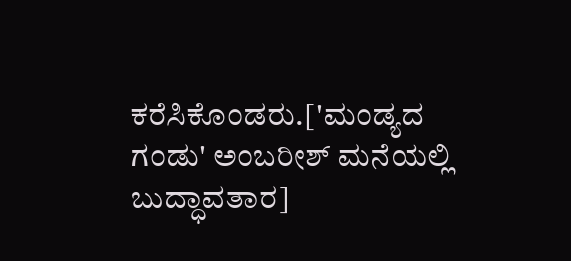ಕರೆಸಿಕೊಂಡರು.['ಮಂಡ್ಯದ ಗಂಡು' ಅಂಬರೀಶ್ ಮನೆಯಲ್ಲಿ ಬುದ್ಧಾವತಾರ]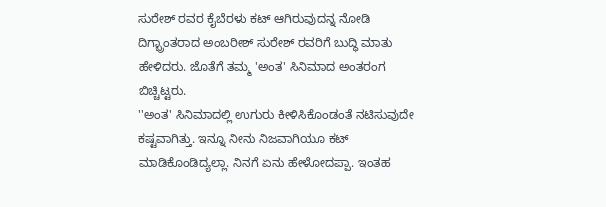ಸುರೇಶ್ ರವರ ಕೈಬೆರಳು ಕಟ್ ಆಗಿರುವುದನ್ನ ನೋಡಿ ದಿಗ್ಭ್ರಾಂತರಾದ ಅಂಬರೀಶ್ ಸುರೇಶ್ ರವರಿಗೆ ಬುದ್ಧಿ ಮಾತು ಹೇಳಿದರು. ಜೊತೆಗೆ ತಮ್ಮ 'ಅಂತ' ಸಿನಿಮಾದ ಅಂತರಂಗ ಬಿಚ್ಚಿಟ್ಟರು.
''ಅಂತ' ಸಿನಿಮಾದಲ್ಲಿ ಉಗುರು ಕೀಳಿಸಿಕೊಂಡಂತೆ ನಟಿಸುವುದೇ ಕಷ್ಟವಾಗಿತ್ತು. ಇನ್ನೂ ನೀನು ನಿಜವಾಗಿಯೂ ಕಟ್ ಮಾಡಿಕೊಂಡಿದ್ಯಲ್ಲಾ. ನಿನಗೆ ಏನು ಹೇಳೋದಪ್ಪಾ. ಇಂತಹ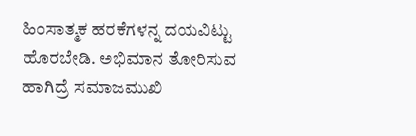ಹಿಂಸಾತ್ಮಕ ಹರಕೆಗಳನ್ನ ದಯವಿಟ್ಟು ಹೊರಬೇಡಿ. ಅಭಿಮಾನ ತೋರಿಸುವ ಹಾಗಿದ್ರೆ ಸಮಾಜಮುಖಿ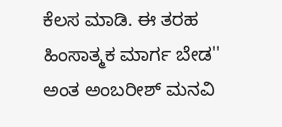ಕೆಲಸ ಮಾಡಿ. ಈ ತರಹ ಹಿಂಸಾತ್ಮಕ ಮಾರ್ಗ ಬೇಡ'' ಅಂತ ಅಂಬರೀಶ್ ಮನವಿ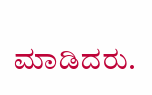ಮಾಡಿದರು.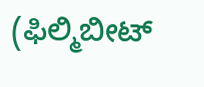(ಫಿಲ್ಮಿಬೀಟ್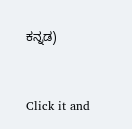ಕನ್ನಡ)


Click it and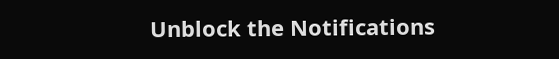Unblock the Notifications